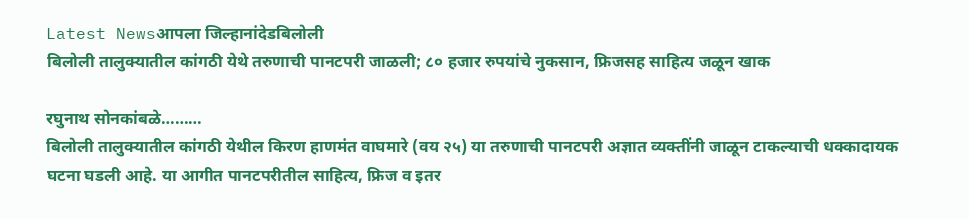Latest Newsआपला जिल्हानांदेडबिलोली
बिलोली तालुक्यातील कांगठी येथे तरुणाची पानटपरी जाळली; ८० हजार रुपयांचे नुकसान, फ्रिजसह साहित्य जळून खाक

रघुनाथ सोनकांबळे………
बिलोली तालुक्यातील कांगठी येथील किरण हाणमंत वाघमारे (वय २५) या तरुणाची पानटपरी अज्ञात व्यक्तींनी जाळून टाकल्याची धक्कादायक घटना घडली आहे. या आगीत पानटपरीतील साहित्य, फ्रिज व इतर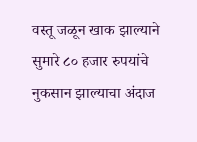वस्तू जळून खाक झाल्याने सुमारे ८० हजार रुपयांचे नुकसान झाल्याचा अंदाज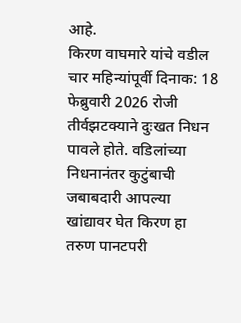आहे.
किरण वाघमारे यांचे वडील चार महिन्यांपूर्वी दिनाक: 18 फेब्रुवारी 2026 रोजी तीर्वझटक्याने दुःखत निधन पावले होते. वडिलांच्या निधनानंतर कुटुंबाची जबाबदारी आपल्या खांद्यावर घेत किरण हा तरुण पानटपरी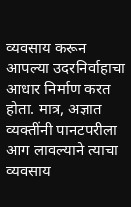व्यवसाय करून आपल्या उदरनिर्वाहाचा आधार निर्माण करत होता. मात्र, अज्ञात व्यक्तींनी पानटपरीला आग लावल्याने त्याचा व्यवसाय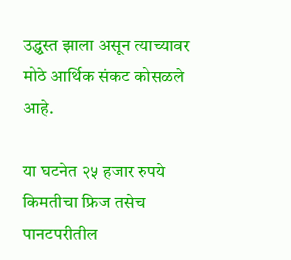उद्ध्वस्त झाला असून त्याच्यावर मोठे आर्थिक संकट कोसळले आहे.

या घटनेत २५ हजार रुपये किमतीचा फ्रिज तसेच पानटपरीतील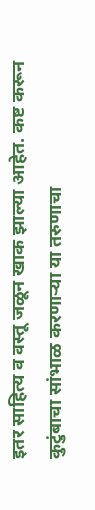इतर साहित्य व वस्तू जळून खाक झाल्या आहेत. कष्ट करून कुटुंबाचा सांभाळ करणाऱ्या या तरुणाचा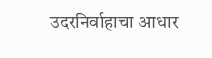उदरनिर्वाहाचा आधार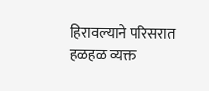हिरावल्याने परिसरात हळहळ व्यक्त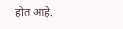होत आहे.